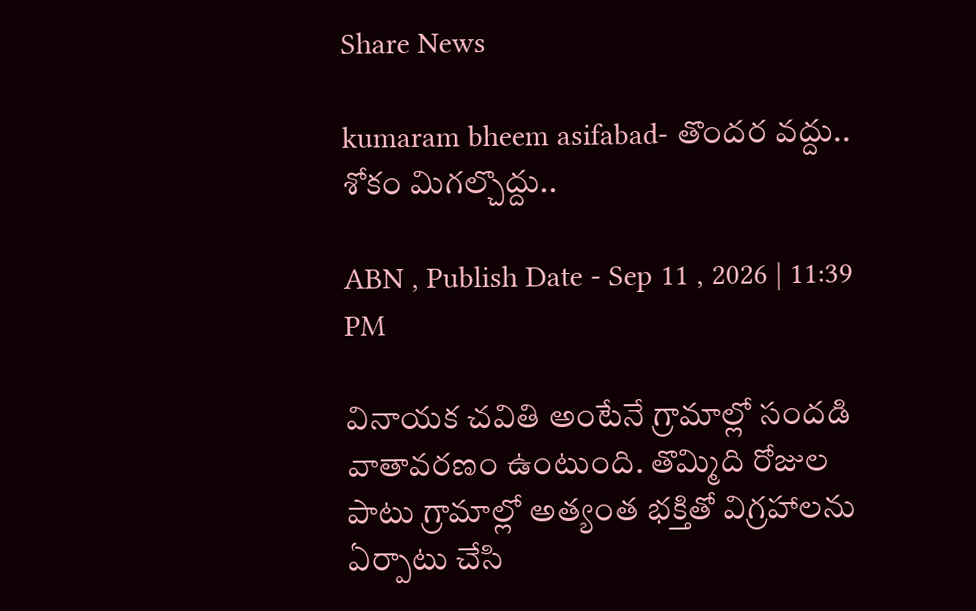Share News

kumaram bheem asifabad- తొందర వద్దు.. శోకం మిగల్చొద్దు..

ABN , Publish Date - Sep 11 , 2026 | 11:39 PM

వినాయక చవితి అంటేనే గ్రామాల్లో సందడి వాతావరణం ఉంటుంది. తొమ్మిది రోజుల పాటు గ్రామాల్లో అత్యంత భక్తితో విగ్రహాలను ఏర్పాటు చేసి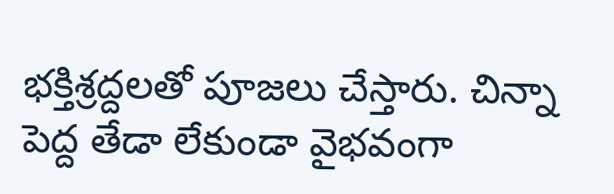భక్తిశ్రద్దలతో పూజలు చేస్తారు. చిన్నా పెద్ద తేడా లేకుండా వైభవంగా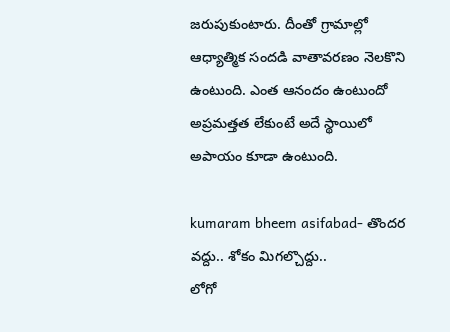జరుపుకుంటారు. దీంతో గ్రామాల్లో ఆధ్యాత్మిక సందడి వాతావరణం నెలకొని ఉంటుంది. ఎంత ఆనందం ఉంటుందో అప్రమత్తత లేకుంటే అదే స్థాయిలో అపాయం కూడా ఉంటుంది.

kumaram bheem asifabad- తొందర వద్దు.. శోకం మిగల్చొద్దు..
లోగో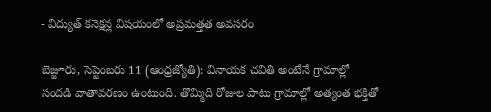- విద్యుత్‌ కనెక్షన్ల విషయంలో అప్రమత్తత అవసరం

బెజ్జూరు, సెప్టెంబరు 11 (ఆంధ్రజ్యోతి): వినాయక చవితి అంటేనే గ్రామాల్లో సందడి వాతావరణం ఉంటుంది. తొమ్మిది రోజుల పాటు గ్రామాల్లో అత్యంత భక్తితో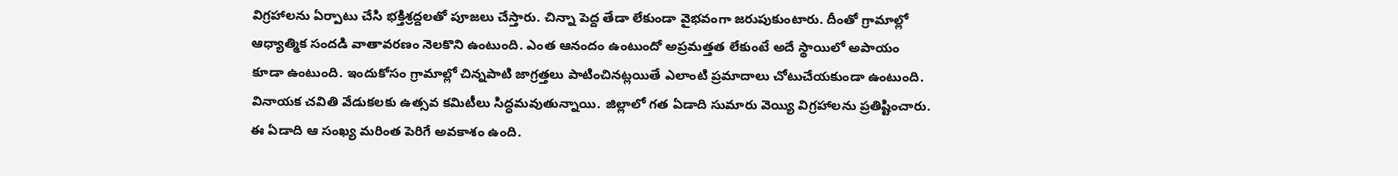విగ్రహాలను ఏర్పాటు చేసి భక్తిశ్రద్దలతో పూజలు చేస్తారు. చిన్నా పెద్ద తేడా లేకుండా వైభవంగా జరుపుకుంటారు. దీంతో గ్రామాల్లో ఆధ్యాత్మిక సందడి వాతావరణం నెలకొని ఉంటుంది. ఎంత ఆనందం ఉంటుందో అప్రమత్తత లేకుంటే అదే స్థాయిలో అపాయం కూడా ఉంటుంది. ఇందుకోసం గ్రామాల్లో చిన్నపాటి జాగ్రత్తలు పాటించినట్లయితే ఎలాంటి ప్రమాదాలు చోటుచేయకుండా ఉంటుంది. వినాయక చవితి వేడుకలకు ఉత్సవ కమిటీలు సిద్ధమవుతున్నాయి. జిల్లాలో గత ఏడాది సుమారు వెయ్యి విగ్రహాలను ప్రతిష్టించారు. ఈ ఏడాది ఆ సంఖ్య మరింత పెరిగే అవకాశం ఉంది.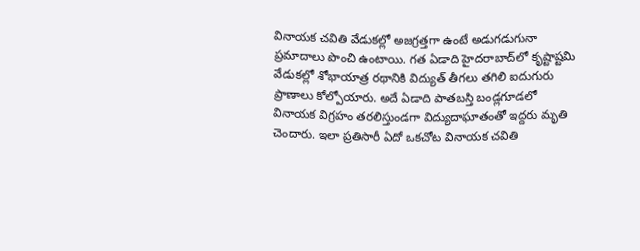వినాయక చవితి వేడుకల్లో అజగ్రత్తగా ఉంటే అడుగడుగునా ప్రమాదాలు పొంచి ఉంటాయి. గత ఏడాది హైదరాబాద్‌లో కృష్టాష్టమి వేడుకల్లో శోభాయాత్ర రథానికి విద్యుత్‌ తీగలు తగిలి ఐదుగురు ప్రాణాలు కోల్పోయారు. అదే ఏడాది పాతబస్తి బండ్లగూడలో వినాయక విగ్రహం తరలిస్తుండగా విద్యుదాఘాతంతో ఇద్దరు మృతి చెందారు. ఇలా ప్రతిసారీ ఏదో ఒకచోట వినాయక చవితి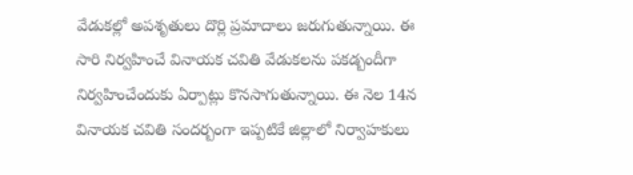వేడుకల్లో అపశృతులు దొర్లి ప్రమాదాలు జరుగుతున్నాయి. ఈ సారి నిర్వహించే వినాయక చవితి వేడుకలను పకడ్బందీగా నిర్వహించేందుకు ఏర్పాట్లు కొనసాగుతున్నాయి. ఈ నెల 14న వినాయక చవితి సందర్బంగా ఇప్పటికే జిల్లాలో నిర్వాహకులు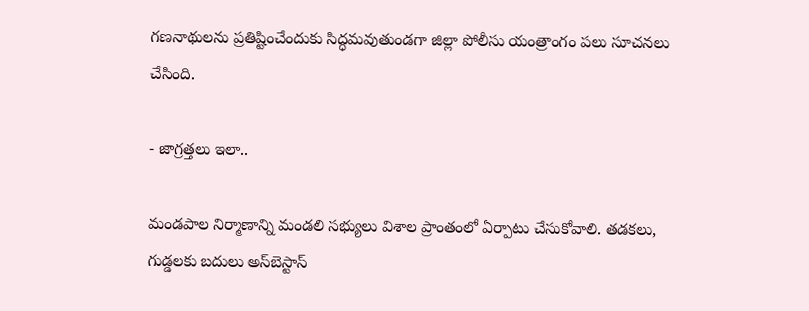గణనాథులను ప్రతిష్టించేందుకు సిద్ధమవుతుండగా జిల్లా పోలీసు యంత్రాంగం పలు సూచనలు చేసింది.

- జాగ్రత్తలు ఇలా..

మండపాల నిర్మాణాన్ని మండలి సభ్యులు విశాల ప్రాంతంలో ఏర్పాటు చేసుకోవాలి. తడకలు, గుడ్డలకు బదులు అస్‌బెస్టాస్‌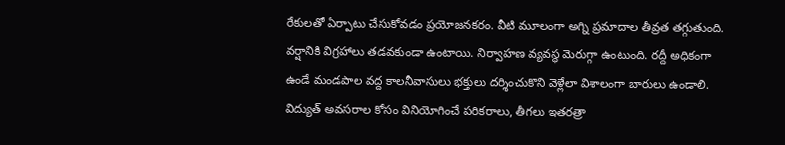రేకులతో ఏర్పాటు చేసుకోవడం ప్రయోజనకరం. వీటి మూలంగా అగ్ని ప్రమాదాల తీవ్రత తగ్గుతుంది. వర్షానికి విగ్రహాలు తడవకుండా ఉంటాయి. నిర్వాహణ వ్యవస్థ మెరుగ్గా ఉంటుంది. రద్దీ అధికంగా ఉండే మండపాల వద్ద కాలనీవాసులు భక్తులు దర్శించుకొని వెళ్లేలా విశాలంగా బారులు ఉండాలి. విద్యుత్‌ అవసరాల కోసం వినియోగించే పరికరాలు, తీగలు ఇతరత్రా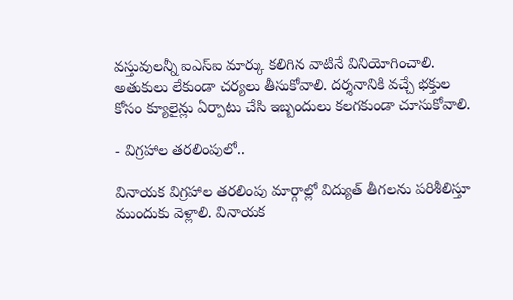వస్తువులన్నీ ఐఎస్‌ఐ మార్కు కలిగిన వాటినే వినియోగించాలి. అతుకులు లేకుండా చర్యలు తీసుకోవాలి. దర్శనానికి వచ్చే భక్తుల కోసం క్యూలైన్లు ఏర్పాటు చేసి ఇబ్బందులు కలగకుండా చూసుకోవాలి.

- విగ్రహాల తరలింపులో..

వినాయక విగ్రహాల తరలింపు మార్గాల్లో విద్యుత్‌ తీగలను పరిశీలిస్తూ ముందుకు వెళ్లాలి. వినాయక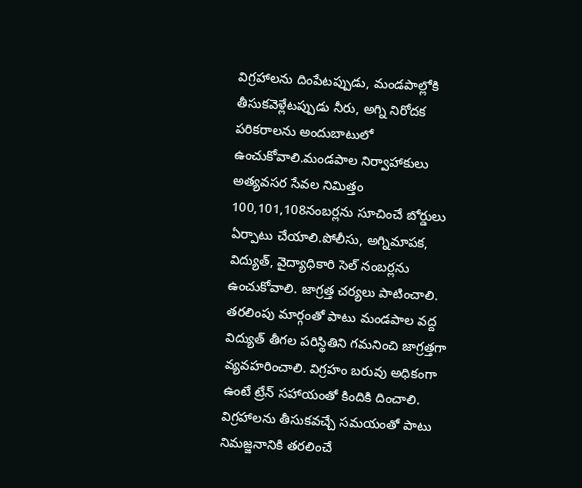విగ్రహాలను దింపేటప్పుడు, మండపాల్లోకి తీసుకవెళ్లేటప్పుడు నీరు, అగ్ని నిరోదక పరికరాలను అందుబాటులో ఉంచుకోవాలి.మండపాల నిర్వాహాకులు అత్యవసర సేవల నిమిత్తం 100,101,108నంబర్లను సూచించే బోర్డులు ఏర్పాటు చేయాలి.పోలీసు, అగ్నిమాపక, విద్యుత్‌, వైద్యాధికారి సెల్‌ నంబర్లను ఉంచుకోవాలి. జాగ్రత్త చర్యలు పాటించాలి. తరలింపు మార్గంతో పాటు మండపాల వద్ద విద్యుత్‌ తీగల పరిస్థితిని గమనించి జాగ్రత్తగా వ్యవహరించాలి. విగ్రహం బరువు అధికంగా ఉంటే ట్రేన్‌ సహాయంతో కిందికి దించాలి. విగ్రహాలను తీసుకవచ్చే సమయంతో పాటు నిమజ్జనానికి తరలించే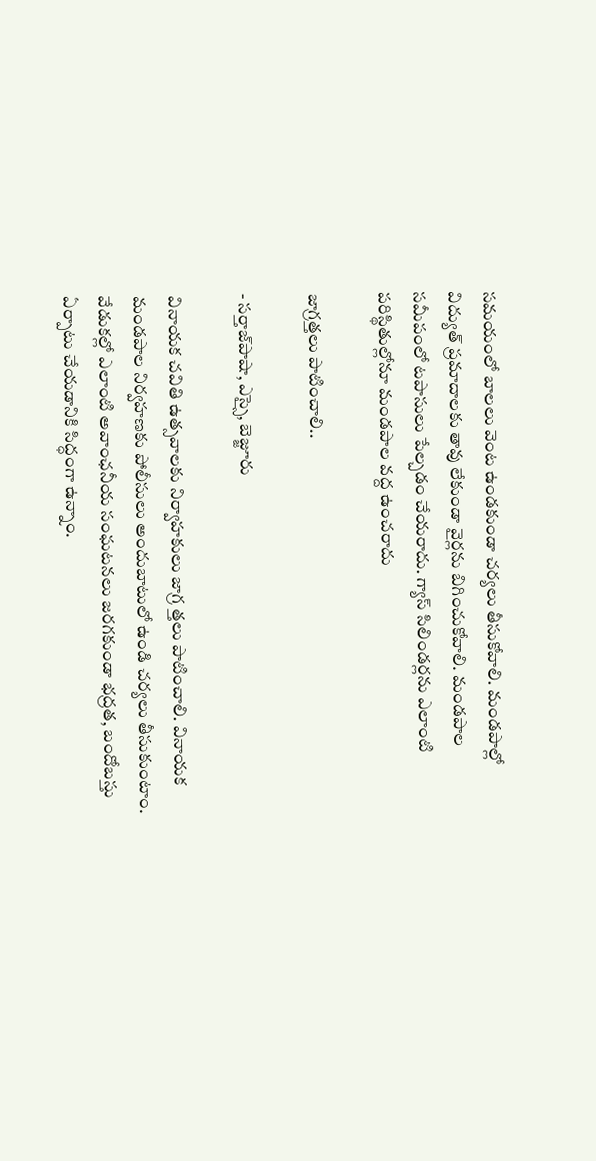సమయంలో బాలలు వెంట ఉండకుండా చర్యలు తీసుకోవాలి. మండపాల్లో విద్యుత్‌ ప్రమాదాలకు తావు లేకుండా వైర్లను బిగించుకోవాలి. మండపాల సమీపంలో టపాసులు పేల్చడం చేయరాదు. గ్యాస్‌ సిలిండర్లను ఎలాంటి పరిస్థితుల్లోనూ మండపాల వద్ద ఉంచరాదు

జాగ్రత్తలు పాటించాలి..

- సర్తాజ్‌పాషా, ఎస్సై, బెజ్జూరు

వినాయక చవితి ఉత్సవాలకు నిర్వాహకులు జాగ్ర త్తలు పాటించాలి. వినాయక మండపాల నిర్వహణకు పోలీసులు అందుబాటులో ఉండి చర్యలు తీసుకుంటాం. వేడుకల్లో ఎలాంటి అవాంఛనీయ సంఘటనలు జరగకుండా భద్రత, బందోబస్తు ఏర్పాటు చేయడానికి సిద్ధంగా ఉన్నాం.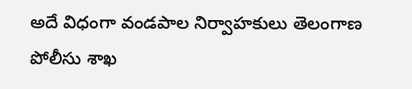అదే విధంగా వండపాల నిర్వాహకులు తెలంగాణ పోలీసు శాఖ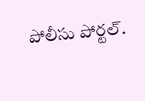పోలీసు పోర్టల్‌.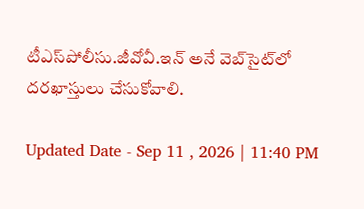టీఎస్‌పోలీసు.జీవోవీ.ఇన్‌ అనే వెబ్‌సైట్‌లో దరఖాస్తులు చేసుకోవాలి.

Updated Date - Sep 11 , 2026 | 11:40 PM